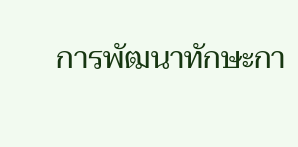การพัฒนาทักษะกา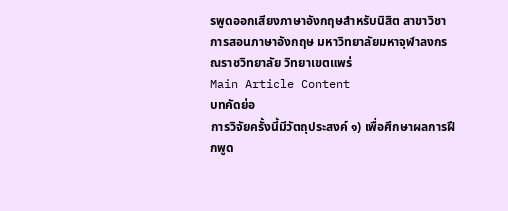รพูดออกเสียงภาษาอังกฤษสำหรับนิสิต สาขาวิชาการสอนภาษาอังกฤษ มหาวิทยาลัยมหาจุฬาลงกรณราชวิทยาลัย วิทยาเขตแพร่
Main Article Content
บทคัดย่อ
การวิจัยครั้งนี้มีวัตถุประสงค์ ๑) เพื่อศึกษาผลการฝึกพูด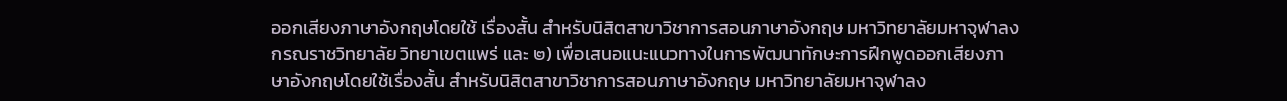ออกเสียงภาษาอังกฤษโดยใช้ เรื่องสั้น สำหรับนิสิตสาขาวิชาการสอนภาษาอังกฤษ มหาวิทยาลัยมหาจุฬาลงกรณราชวิทยาลัย วิทยาเขตแพร่ และ ๒) เพื่อเสนอแนะแนวทางในการพัฒนาทักษะการฝึกพูดออกเสียงภาษาอังกฤษโดยใช้เรื่องสั้น สำหรับนิสิตสาขาวิชาการสอนภาษาอังกฤษ มหาวิทยาลัยมหาจุฬาลง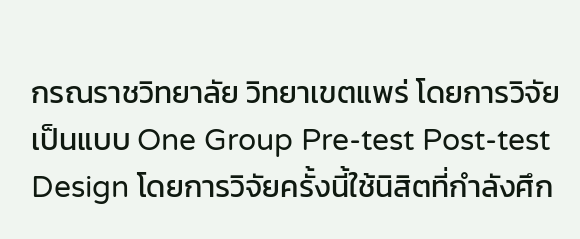กรณราชวิทยาลัย วิทยาเขตแพร่ โดยการวิจัยเป็นแบบ One Group Pre-test Post-test Design โดยการวิจัยครั้งนี้ใช้นิสิตที่กำลังศึก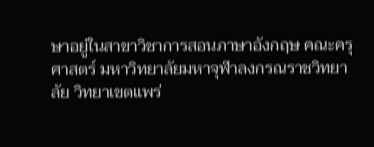ษาอยู่ในสาขาวิชาการสอนภาษาอังกฤษ คณะครุศาสตร์ มหาวิทยาลัยมหาจุฬาลงกรณราชวิทยาลัย วิทยาเขตแพร่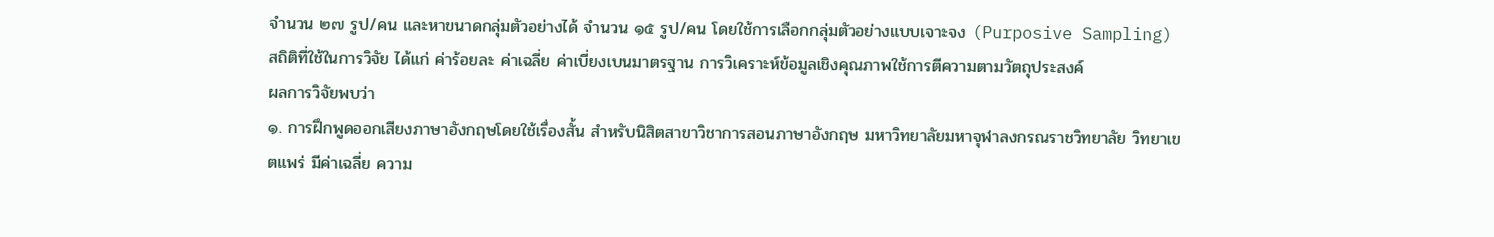จำนวน ๒๗ รูป/คน และหาขนาดกลุ่มตัวอย่างได้ จำนวน ๑๕ รูป/คน โดยใช้การเลือกกลุ่มตัวอย่างแบบเจาะจง (Purposive Sampling) สถิติที่ใช้ในการวิจัย ได้แก่ ค่าร้อยละ ค่าเฉลี่ย ค่าเบี่ยงเบนมาตรฐาน การวิเคราะห์ข้อมูลเชิงคุณภาพใช้การตีความตามวัตถุประสงค์
ผลการวิจัยพบว่า
๑. การฝึกพูดออกเสียงภาษาอังกฤษโดยใช้เรื่องสั้น สำหรับนิสิตสาขาวิชาการสอนภาษาอังกฤษ มหาวิทยาลัยมหาจุฬาลงกรณราชวิทยาลัย วิทยาเขตแพร่ มีค่าเฉลี่ย ความ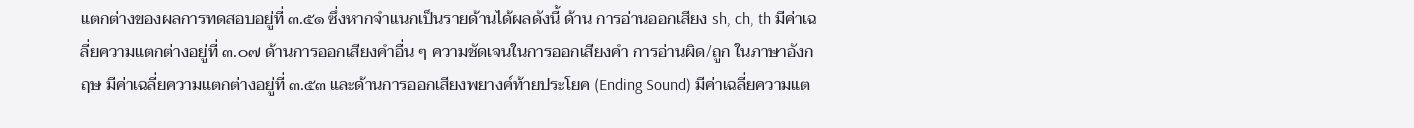แตกต่างของผลการทดสอบอยู่ที่ ๓.๕๑ ซึ่งหากจำแนกเป็นรายด้านได้ผลดังนี้ ด้าน การอ่านออกเสียง sh, ch, th มีค่าเฉลี่ยความแตกต่างอยู่ที่ ๓.๐๗ ด้านการออกเสียงคำอื่น ๆ ความชัดเจนในการออกเสียงคำ การอ่านผิด/ถูก ในภาษาอังกฤษ มีค่าเฉลี่ยความแตกต่างอยู่ที่ ๓.๕๓ และด้านการออกเสียงพยางค์ท้ายประโยค (Ending Sound) มีค่าเฉลี่ยความแต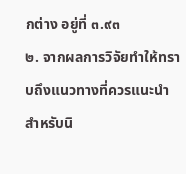กต่าง อยู่ที่ ๓.๙๓
๒. จากผลการวิจัยทำให้ทราบถึงแนวทางที่ควรแนะนำสำหรับนิ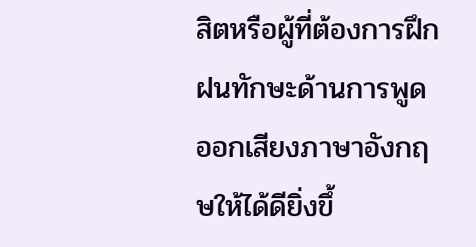สิตหรือผู้ที่ต้องการฝึกฝนทักษะด้านการพูดออกเสียงภาษาอังกฤษให้ได้ดียิ่งขึ้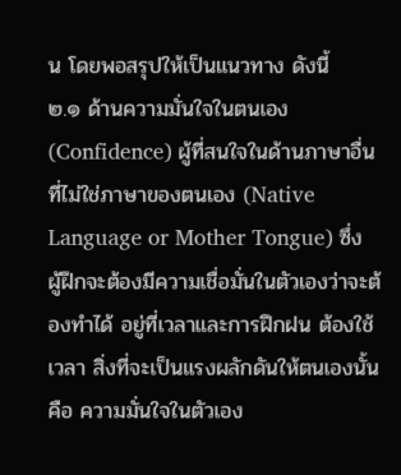น โดยพอสรุปให้เป็นแนวทาง ดังนี้
๒.๑ ด้านความมั่นใจในตนเอง (Confidence) ผู้ที่สนใจในด้านภาษาอื่นที่ไม่ใช่ภาษาของตนเอง (Native Language or Mother Tongue) ซึ่งผู้ฝึกจะต้องมีความเชื่อมั่นในตัวเองว่าจะต้องทำได้ อยู่ที่เวลาและการฝึกฝน ต้องใช้เวลา สิ่งที่จะเป็นแรงผลักดันให้ตนเองนั้นคือ ความมั่นใจในตัวเอง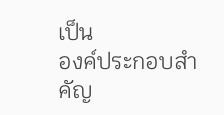เป็น
องค์ประกอบสำคัญ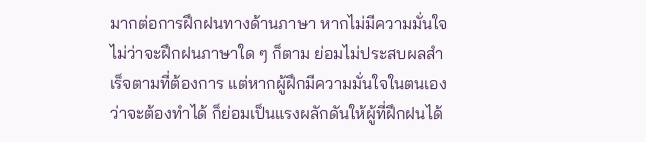มากต่อการฝึกฝนทางด้านภาษา หากไม่มีความมั่นใจ ไม่ว่าจะฝึกฝนภาษาใด ๆ ก็ตาม ย่อมไม่ประสบผลสำเร็จตามที่ต้องการ แต่หากผู้ฝึกมีความมั่นใจในตนเองว่าจะต้องทำได้ ก็ย่อมเป็นแรงผลักดันให้ผู้ที่ฝึกฝนได้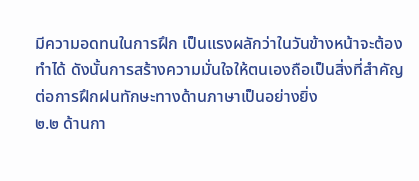มีความอดทนในการฝึก เป็นแรงผลักว่าในวันข้างหน้าจะต้องทำได้ ดังนั้นการสร้างความมั่นใจให้ตนเองถือเป็นสิ่งที่สำคัญต่อการฝึกฝนทักษะทางด้านภาษาเป็นอย่างยิ่ง
๒.๒ ด้านกา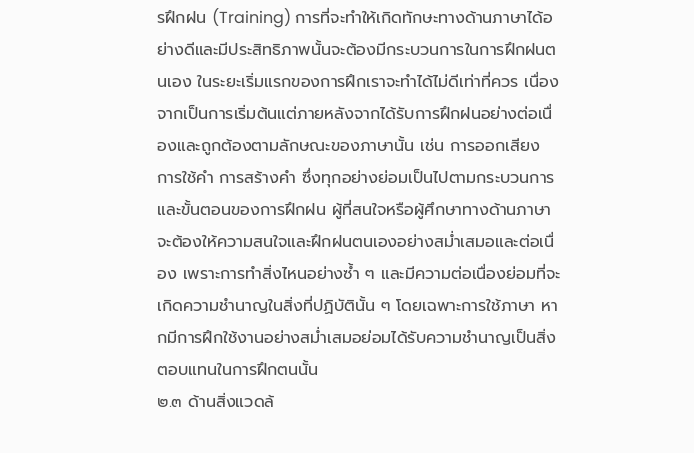รฝึกฝน (Training) การที่จะทำให้เกิดทักษะทางด้านภาษาได้อย่างดีและมีประสิทธิภาพนั้นจะต้องมีกระบวนการในการฝึกฝนตนเอง ในระยะเริ่มแรกของการฝึกเราจะทำได้ไม่ดีเท่าที่ควร เนื่องจากเป็นการเริ่มต้นแต่ภายหลังจากได้รับการฝึกฝนอย่างต่อเนื่องและถูกต้องตามลักษณะของภาษานั้น เช่น การออกเสียง การใช้คำ การสร้างคำ ซึ่งทุกอย่างย่อมเป็นไปตามกระบวนการและขั้นตอนของการฝึกฝน ผู้ที่สนใจหรือผู้ศึกษาทางด้านภาษาจะต้องให้ความสนใจและฝึกฝนตนเองอย่างสม่ำเสมอและต่อเนื่อง เพราะการทำสิ่งไหนอย่างซ้ำ ๆ และมีความต่อเนื่องย่อมที่จะเกิดความชำนาญในสิ่งที่ปฏิบัตินั้น ๆ โดยเฉพาะการใช้ภาษา หากมีการฝึกใช้งานอย่างสม่ำเสมอย่อมได้รับความชำนาญเป็นสิ่งตอบแทนในการฝึกตนนั้น
๒.๓ ด้านสิ่งแวดล้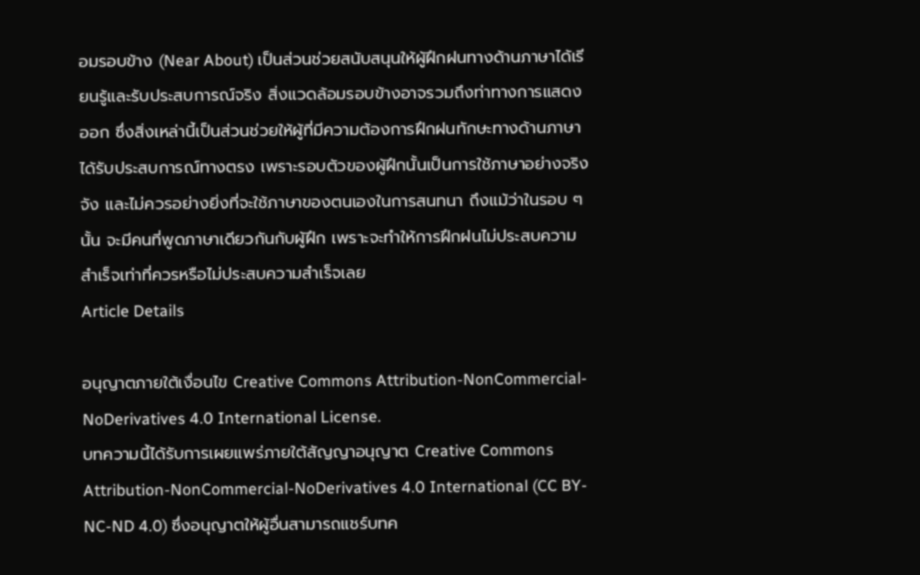อมรอบข้าง (Near About) เป็นส่วนช่วยสนับสนุนให้ผู้ฝึกฝนทางด้านภาษาได้เรียนรู้และรับประสบการณ์จริง สิ่งแวดล้อมรอบข้างอาจรวมถึงท่าทางการแสดงออก ซึ่งสิ่งเหล่านี้เป็นส่วนช่วยให้ผู้ที่มีความต้องการฝึกฝนทักษะทางด้านภาษาได้รับประสบการณ์ทางตรง เพราะรอบตัวของผู้ฝึกนั้นเป็นการใช้ภาษาอย่างจริงจัง และไม่ควรอย่างยิ่งที่จะใช้ภาษาของตนเองในการสนทนา ถึงแม้ว่าในรอบ ๆ นั้น จะมีคนที่พูดภาษาเดียวกันกับผู้ฝึก เพราะจะทำให้การฝึกฝนไม่ประสบความสำเร็จเท่าที่ควรหรือไม่ประสบความสำเร็จเลย
Article Details

อนุญาตภายใต้เงื่อนไข Creative Commons Attribution-NonCommercial-NoDerivatives 4.0 International License.
บทความนี้ได้รับการเผยแพร่ภายใต้สัญญาอนุญาต Creative Commons Attribution-NonCommercial-NoDerivatives 4.0 International (CC BY-NC-ND 4.0) ซึ่งอนุญาตให้ผู้อื่นสามารถแชร์บทค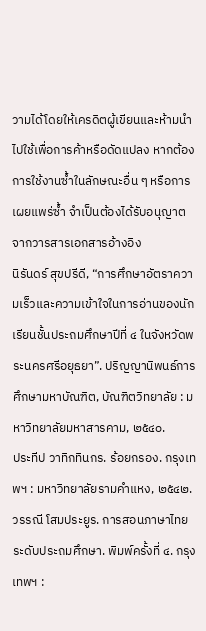วามได้โดยให้เครดิตผู้เขียนและห้ามนำไปใช้เพื่อการค้าหรือดัดแปลง หากต้องการใช้งานซ้ำในลักษณะอื่น ๆ หรือการเผยแพร่ซ้ำ จำเป็นต้องได้รับอนุญาตจากวารสารเอกสารอ้างอิง
นิรันดร์ สุขปรีดี, “การศึกษาอัตราความเร็วและความเข้าใจในการอ่านของนักเรียนชั้นประถมศึกษาปีที่ ๔ ในจังหวัดพระนครศรีอยุธยา”. ปริญญานิพนธ์การศึกษามหาบัณฑิต, บัณฑิตวิทยาลัย : มหาวิทยาลัยมหาสารคาม, ๒๕๔๐.
ประทีป วาทิกทินกร. ร้อยกรอง. กรุงเทพฯ : มหาวิทยาลัยรามคำแหง, ๒๕๔๒.
วรรณี โสมประยูร. การสอนภาษาไทยระดับประถมศึกษา. พิมพ์ครั้งที่ ๔. กรุงเทพฯ :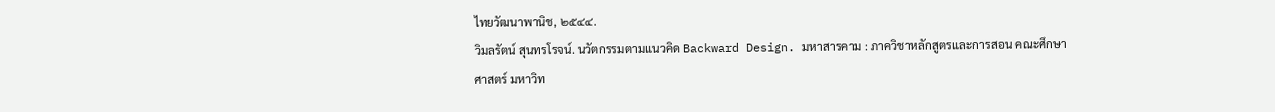ไทยวัฒนาพานิช, ๒๕๔๔.
วิมลรัตน์ สุนทรโรจน์. นวัตกรรมตามแนวคิด Backward Design. มหาสารคาม : ภาควิชาหลักสูตรและการสอน คณะศึกษาศาสตร์ มหาวิท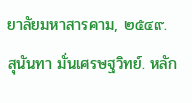ยาลัยมหาสารคาม, ๒๕๔๙.
สุนันทา มั่นเศรษฐวิทย์. หลัก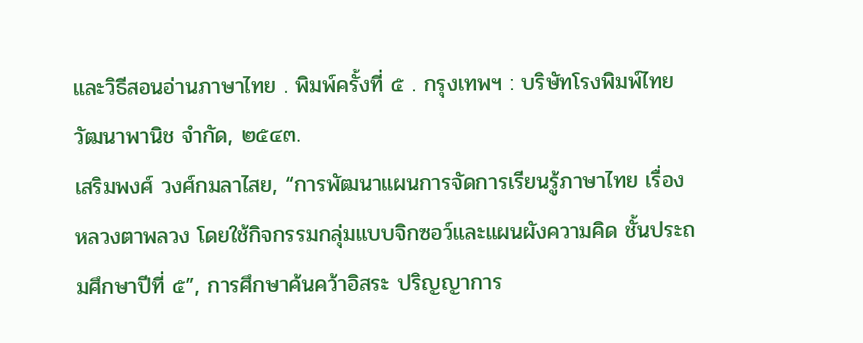และวิธีสอนอ่านภาษาไทย . พิมพ์ครั้งที่ ๕ . กรุงเทพฯ : บริษัทโรงพิมพ์ไทยวัฒนาพานิช จำกัด, ๒๕๔๓.
เสริมพงศ์ วงศ์กมลาไสย, “การพัฒนาแผนการจัดการเรียนรู้ภาษาไทย เรื่อง หลวงตาพลวง โดยใช้กิจกรรมกลุ่มแบบจิกซอว์และแผนผังความคิด ชั้นประถมศึกษาปีที่ ๕”, การศึกษาค้นคว้าอิสระ ปริญญาการ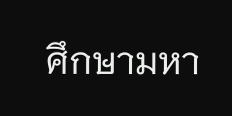ศึกษามหา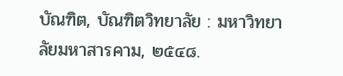บัณฑิต, บัณฑิตวิทยาลัย : มหาวิทยาลัยมหาสารคาม, ๒๕๔๘.